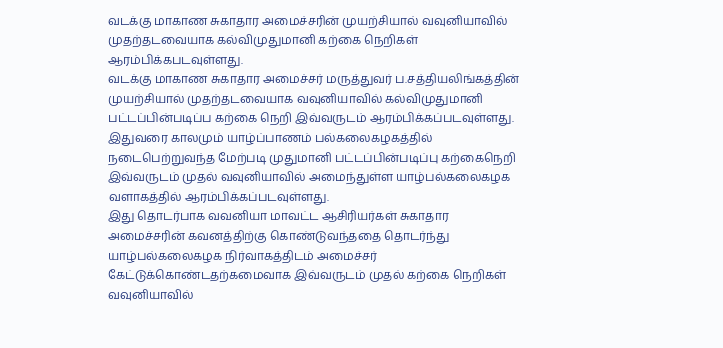வடக்கு மாகாண சுகாதார அமைச்சரின் முயற்சியால் வவுனியாவில் முதற்தடவையாக கல்விமுதுமானி கற்கை நெறிகள் ஆரம்பிக்கபடவுள்ளது.
வடக்கு மாகாண சுகாதார அமைச்சர் மருத்துவர் ப.சத்தியலிங்கத்தின் முயற்சியால் முதற்தடவையாக வவுனியாவில் கல்விமுதுமானி பட்டப்பின்படிப்ப கற்கை நெறி இவ்வருடம் ஆரம்பிக்கப்படவுள்ளது.
இதுவரை காலமும் யாழ்ப்பாணம் பல்கலைகழகத்தில் நடைபெற்றுவந்த மேற்படி முதுமானி பட்டப்பின்படிப்பு கற்கைநெறி இவ்வருடம் முதல் வவுனியாவில் அமைந்துள்ள யாழ்பல்கலைகழக வளாகத்தில் ஆரம்பிக்கப்படவுள்ளது.
இது தொடர்பாக வவனியா மாவட்ட ஆசிரியர்கள் சுகாதார அமைச்சரின் கவனத்திற்கு கொண்டுவந்ததை தொடர்ந்து யாழ்பல்கலைகழக நிர்வாகத்திடம் அமைச்சர் கேட்டுக்கொண்டதற்கமைவாக இவ்வருடம் முதல் கற்கை நெறிகள் வவுனியாவில்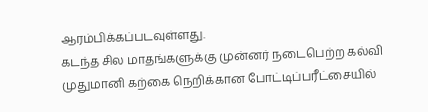ஆரம்பிக்கப்படவுள்ளது.
கடந்த சில மாதங்களுக்கு முன்னர் நடைபெற்ற கல்வி முதுமானி கற்கை நெறிக்கான போட்டிப்பரீட்சையில்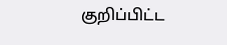குறிப்பிட்ட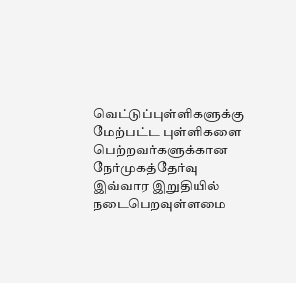வெட்டுப்புள்ளிகளுக்கு மேற்பட்ட புள்ளிகளை பெற்றவர்களுக்கான நேர்முகத்தேர்வு இவ்வார இறுதியில் நடைபெறவுள்ளமை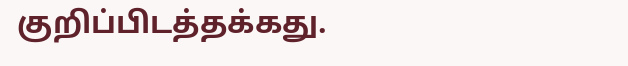குறிப்பிடத்தக்கது.